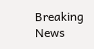Breaking News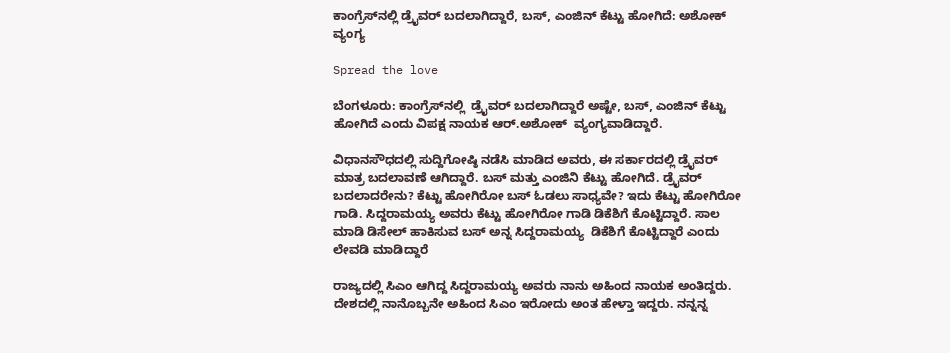ಕಾಂಗ್ರೆಸ್‌ನಲ್ಲಿ ಡ್ರೈವರ್ ಬದಲಾಗಿದ್ದಾರೆ, ಬಸ್, ಎಂಜಿನ್ ಕೆಟ್ಟು ಹೋಗಿದೆ: ಅಶೋಕ್‌ ವ್ಯಂಗ್ಯ

Spread the love

ಬೆಂಗಳೂರು: ಕಾಂಗ್ರೆಸ್‌ನಲ್ಲಿ  ಡ್ರೈವರ್ ಬದಲಾಗಿದ್ದಾರೆ ಅಷ್ಟೇ, ಬಸ್, ಎಂಜಿನ್ ಕೆಟ್ಟು ಹೋಗಿದೆ ಎಂದು ವಿಪಕ್ಷ ನಾಯಕ ಆರ್‌.ಅಶೋಕ್  ವ್ಯಂಗ್ಯವಾಡಿದ್ದಾರೆ.

ವಿಧಾನಸೌಧದಲ್ಲಿ ಸುದ್ದಿಗೋಷ್ಠಿ ನಡೆಸಿ ಮಾಡಿದ ಅವರು, ಈ ಸರ್ಕಾರದಲ್ಲಿ ಡ್ರೈವರ್ ಮಾತ್ರ ಬದಲಾವಣೆ ಆಗಿದ್ದಾರೆ. ಬಸ್ ಮತ್ತು ಎಂಜಿನಿ ಕೆಟ್ಟು ಹೋಗಿದೆ. ಡ್ರೈವರ್ ಬದಲಾದರೇನು? ಕೆಟ್ಟು ಹೋಗಿರೋ ಬಸ್ ಓಡಲು ಸಾಧ್ಯವೇ? ಇದು ಕೆಟ್ಟು ಹೋಗಿರೋ ಗಾಡಿ. ಸಿದ್ದರಾಮಯ್ಯ ಅವರು ಕೆಟ್ಟು ಹೋಗಿರೋ ಗಾಡಿ ಡಿಕೆಶಿಗೆ ಕೊಟ್ಟಿದ್ದಾರೆ. ಸಾಲ ಮಾಡಿ ಡಿಸೇಲ್ ಹಾಕಿಸುವ ಬಸ್ ಅನ್ನ ಸಿದ್ದರಾಮಯ್ಯ  ಡಿಕೆಶಿಗೆ ಕೊಟ್ಟಿದ್ದಾರೆ ಎಂದು ಲೇವಡಿ ಮಾಡಿದ್ದಾರೆ

ರಾಜ್ಯದಲ್ಲಿ ಸಿಎಂ ಆಗಿದ್ದ ಸಿದ್ದರಾಮಯ್ಯ ಅವರು ನಾನು ಅಹಿಂದ ನಾಯಕ ಅಂತಿದ್ದರು. ದೇಶದಲ್ಲಿ ನಾನೊಬ್ಬನೇ ಅಹಿಂದ ಸಿಎಂ ಇರೋದು ಅಂತ ಹೇಳ್ತಾ ಇದ್ದರು. ನನ್ನನ್ನ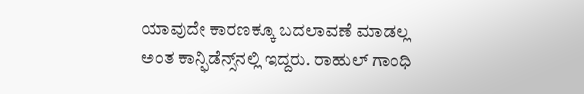ಯಾವುದೇ ಕಾರಣಕ್ಕೂ ಬದಲಾವಣೆ ಮಾಡಲ್ಲ ಅಂತ ಕಾನ್ಫಿಡೆನ್ಸ್‌ನಲ್ಲಿ ಇದ್ದರು. ರಾಹುಲ್ ಗಾಂಧಿ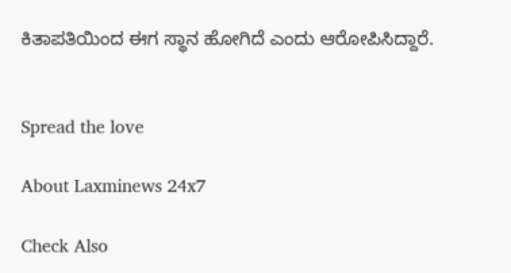ಕಿತಾಪತಿಯಿಂದ ಈಗ ಸ್ಥಾನ ಹೋಗಿದೆ‌ ಎಂದು ಆರೋಪಿಸಿದ್ದಾರೆ.


Spread the love

About Laxminews 24x7

Check Also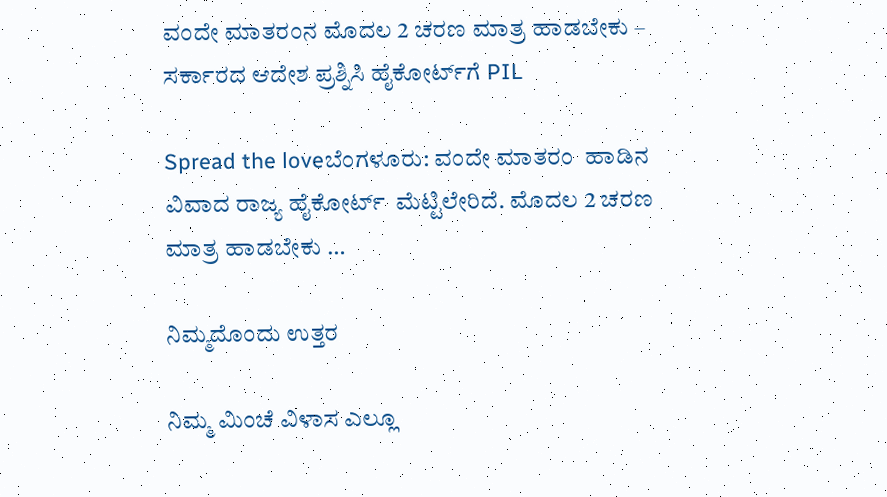ವಂದೇ ಮಾತರಂನ ಮೊದಲ 2 ಚರಣ ಮಾತ್ರ ಹಾಡಬೇಕು – ಸರ್ಕಾರದ ಆದೇಶ ಪ್ರಶ್ನಿಸಿ ಹೈಕೋರ್ಟ್‌ಗೆ PIL

Spread the loveಬೆಂಗಳೂರು: ವಂದೇ ಮಾತರಂ  ಹಾಡಿನ ವಿವಾದ ರಾಜ್ಯ ಹೈಕೋರ್ಟ್  ಮೆಟ್ಟಿಲೇರಿದೆ. ಮೊದಲ 2 ಚರಣ ಮಾತ್ರ ಹಾಡಬೇಕು …

ನಿಮ್ಮದೊಂದು ಉತ್ತರ

ನಿಮ್ಮ ಮಿಂಚೆ ವಿಳಾಸ ಎಲ್ಲೂ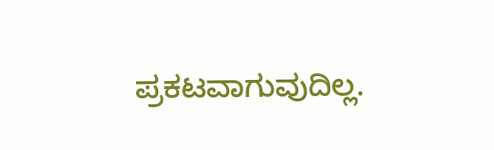ಪ್ರಕಟವಾಗುವುದಿಲ್ಲ.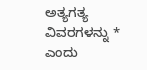ಅತ್ಯಗತ್ಯ ವಿವರಗಳನ್ನು * ಎಂದು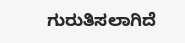ಗುರುತಿಸಲಾಗಿದೆ